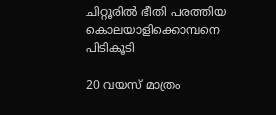ചിറ്റൂരിൽ ഭീതി പരത്തിയ കൊലയാളിക്കൊമ്പനെ പിടികൂടി

20 വയസ് മാത്രം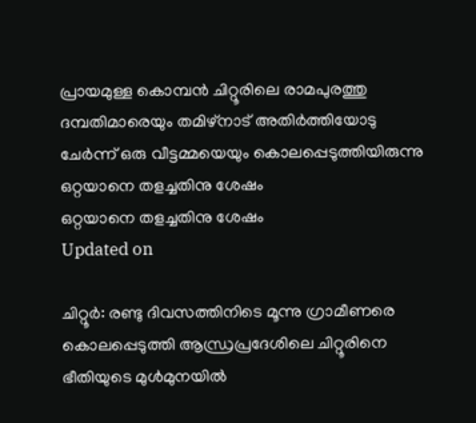പ്രായമുള്ള കൊമ്പൻ ചിറ്റൂരിലെ രാമപുരത്തു ദമ്പതിമാരെയും തമിഴ്നാട് അതിർത്തിയോടു ചേർന്ന് ഒരു വീട്ടമ്മയെയും കൊലപ്പെടുത്തിയിരുന്നു
ഒറ്റയാനെ തളച്ചതിനു ശേഷം
ഒറ്റയാനെ തളച്ചതിനു ശേഷം
Updated on

ചിറ്റൂർ: രണ്ടു ദിവസത്തിനിടെ മൂന്നു ഗ്രാമീണരെ കൊലപ്പെടുത്തി ആന്ധ്രപ്രദേശിലെ ചിറ്റൂരിനെ ഭീതിയുടെ മുൾമുനയിൽ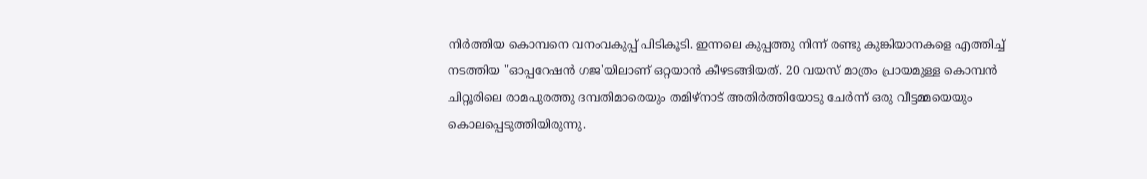നിർത്തിയ കൊമ്പനെ വനംവകുപ്പ് പിടികൂടി. ഇന്നലെ കുപ്പത്തു നിന്ന് രണ്ടു കുങ്കിയാനകളെ എത്തിച്ച് നടത്തിയ "ഓപ്പറേഷൻ ഗജ'യിലാണ് ഒറ്റയാൻ കീഴടങ്ങിയത്. 20 വയസ് മാത്രം പ്രായമുള്ള കൊമ്പൻ ചിറ്റൂരിലെ രാമപുരത്തു ദമ്പതിമാരെയും തമിഴ്നാട് അതിർത്തിയോടു ചേർന്ന് ഒരു വീട്ടമ്മയെയും കൊലപ്പെടുത്തിയിരുന്നു.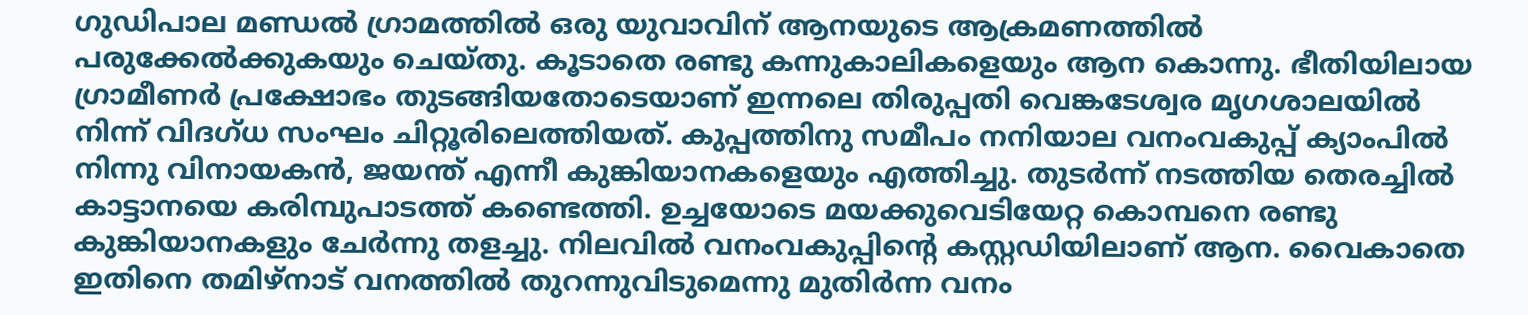ഗുഡിപാല മണ്ഡൽ ഗ്രാമത്തിൽ ഒരു യുവാവിന് ആനയുടെ ആക്രമണത്തിൽ പരുക്കേൽക്കുകയും ചെയ്തു. കൂടാതെ രണ്ടു കന്നുകാലികളെയും ആന കൊന്നു. ഭീതിയിലായ ഗ്രാമീണർ പ്രക്ഷോഭം തുടങ്ങിയതോടെയാണ് ഇന്നലെ തിരുപ്പതി വെങ്കടേശ്വര മൃഗശാലയിൽ നിന്ന് വിദഗ്ധ സംഘം ചിറ്റൂരിലെത്തിയത്. കുപ്പത്തിനു സമീപം നനിയാല വനംവകുപ്പ് ക്യാംപിൽ നിന്നു വിനായകൻ, ജയന്ത് എന്നീ കുങ്കിയാനകളെയും എത്തിച്ചു. തുടർന്ന് നടത്തിയ തെരച്ചിൽ കാട്ടാനയെ കരിമ്പുപാടത്ത് കണ്ടെത്തി. ഉച്ചയോടെ മയക്കുവെടിയേറ്റ കൊമ്പനെ രണ്ടു കുങ്കിയാനകളും ചേർന്നു തളച്ചു. നിലവിൽ വനംവകുപ്പിന്‍റെ കസ്റ്റഡിയിലാണ് ആന. വൈകാതെ ഇതിനെ തമിഴ്നാട് വനത്തിൽ തുറന്നുവിടുമെന്നു മുതിർന്ന വനം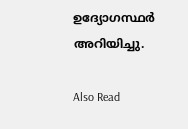ഉദ്യോഗസ്ഥർ അറിയിച്ചു.

Also Read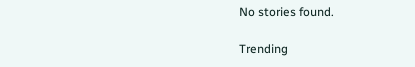No stories found.

Trending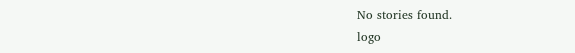No stories found.
logo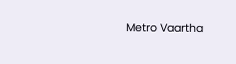Metro Vaartha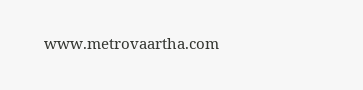www.metrovaartha.com